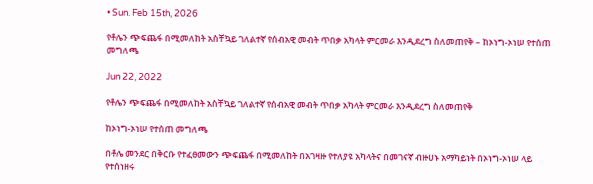• Sun. Feb 15th, 2026

የቶሌን ጭፍጨፋ በሚመለከት አስቸኳይ ገለልተኛ የሰብአዊ መብት ጥበቃ አካላት ምርመራ እንዲደረግ ስለመጠየቅ – ከኦነግ-ኦነሠ የተሰጠ መግለጫ

Jun 22, 2022

የቶሌን ጭፍጨፋ በሚመለከት አስቸኳይ ገለልተኛ የሰብአዊ መብት ጥበቃ አካላት ምርመራ እንዲደረግ ስለመጠየቅ

ከኦነግ-ኦነሠ የተሰጠ መግለጫ

በቶሌ መንደር በቅርቡ የተፈፀመውን ጭፍጨፋ በሚመለከት በአገዛዙ የተለያዩ አካላትና በመገናኛ ብዙሀኑ አማካይነት በኦነግ-ኦነሠ ላይ የተሰነዘሩ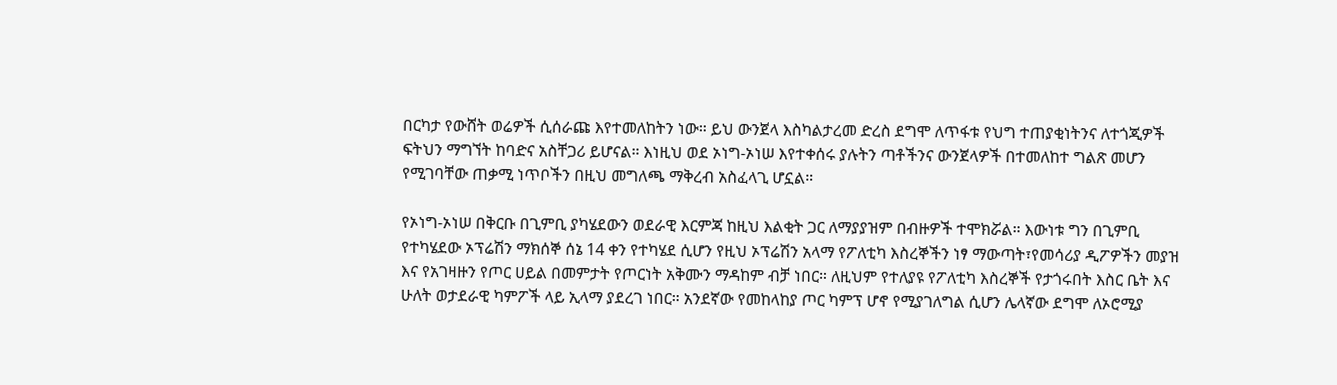በርካታ የውሸት ወሬዎች ሲሰራጩ እየተመለከትን ነው። ይህ ውንጀላ እስካልታረመ ድረስ ደግሞ ለጥፋቱ የህግ ተጠያቂነትንና ለተጎጂዎች ፍትህን ማግኘት ከባድና አስቸጋሪ ይሆናል። እነዚህ ወደ ኦነግ-ኦነሠ እየተቀሰሩ ያሉትን ጣቶችንና ውንጀላዎች በተመለከተ ግልጽ መሆን የሚገባቸው ጠቃሚ ነጥቦችን በዚህ መግለጫ ማቅረብ አስፈላጊ ሆኗል።

የኦነግ-ኦነሠ በቅርቡ በጊምቢ ያካሄደውን ወደራዊ እርምጃ ከዚህ እልቂት ጋር ለማያያዝም በብዙዎች ተሞክሯል። እውነቱ ግን በጊምቢ የተካሄደው ኦፕሬሽን ማክሰኞ ሰኔ 14 ቀን የተካሄደ ሲሆን የዚህ ኦፕሬሽን አላማ የፖለቲካ እስረኞችን ነፃ ማውጣት፣የመሳሪያ ዲፖዎችን መያዝ እና የአገዛዙን የጦር ሀይል በመምታት የጦርነት አቅሙን ማዳከም ብቻ ነበር። ለዚህም የተለያዩ የፖለቲካ እስረኞች የታጎሩበት እስር ቤት እና ሁለት ወታደራዊ ካምፖች ላይ ኢላማ ያደረገ ነበር። አንደኛው የመከላከያ ጦር ካምፕ ሆኖ የሚያገለግል ሲሆን ሌላኛው ደግሞ ለኦሮሚያ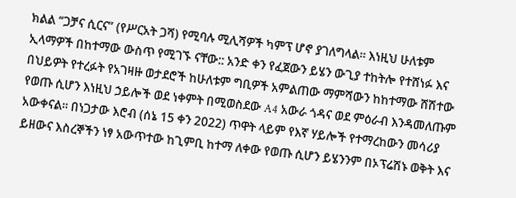ክልል “ጋቻና ሲርና” (የሥርአት ጋሻ) የሚባሉ ሚሊሻዎች ካምፕ ሆኖ ያገለግላል። እነዚህ ሁለቱም ኢላማዎች በከተማው ውስጥ የሚገኙ ናቸው:: አንድ ቀን የፈጀውን ይሄን ውጊያ ተከትሎ የተሸነፉ እና በህይዎት የተረፉት የአገዛዙ ወታደሮች ከሁለቱም ግቢዎች አምልጠው ማምሻውን ከከተማው ሸሽተው የወጡ ሲሆን እነዚህ ኃይሎች ወደ ነቀምት በሚወስደው A4 አውራ ጎዳና ወደ ምዕራብ እንዳመለጡም አውቀናል። በነጋታው እሮብ (ሰኔ 15 ቀን 2022) ጥዋት ላይም የእኛ ሃይሎች የተማረከውን መሳሪያ ይዘውና እስረኞችን ነፃ አውጥተው ከጊምቢ ከተማ ለቀው የወጡ ሲሆን ይሄንንም በኦፕሬሽኑ ወቅት እና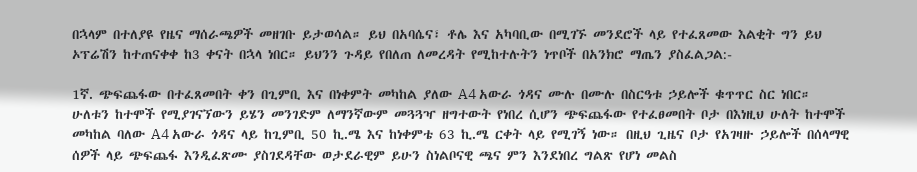በኋላም በተለያዩ የዜና ማሰራጫዎች መዘገቡ ይታወሳል። ይህ በአባሴና፣ ቶሌ እና አካባቢው በሚገኙ መንደሮች ላይ የተፈጸመው እልቂት ግን ይህ ኦፕሬሽን ከተጠናቀቀ ከ3 ቀናት በኋላ ነበር። ይህንን ጉዳይ የበለጠ ለመረዳት የሚከተሉትን ነጥቦች በአንክሮ ማጤን ያስፈልጋል:-

1ኛ. ጭፍጨፋው በተፈጸመበት ቀን በጊምቢ እና በነቀምት መካከል ያለው A4 አውራ ጎዳና ሙሉ በሙሉ በስርዓቱ ኃይሎች ቁጥጥር ስር ነበር። ሁለቱን ከተሞች የሚያገናኘውን ይሄን መንገድም ለማንኛውም መጓጓዣ ዘግተውት የነበረ ሲሆን ጭፍጨፋው የተፈፀመበት ቦታ በእነዚህ ሁለት ከተሞች መካከል ባለው A4 አውራ ጎዳና ላይ ከጊምቢ 50 ኪ.ሜ እና ከነቀምቴ 63 ኪ.ሜ ርቀት ላይ የሚገኝ ነው። በዚህ ጊዜና ቦታ የአገዛዙ ኃይሎች በሰላማዊ ሰዎች ላይ ጭፍጨፋ እንዲፈጽሙ ያስገደዳቸው ወታደራዊም ይሁን ስነልቦናዊ ጫና ምን እንደነበረ ግልጽ የሆነ መልስ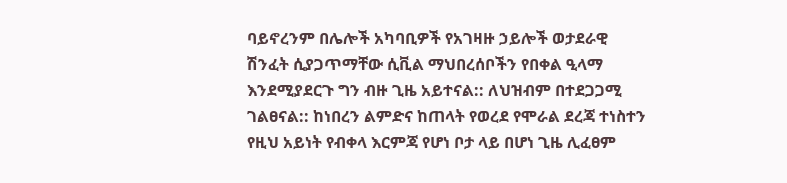ባይኖረንም በሌሎች አካባቢዎች የአገዛዙ ኃይሎች ወታደራዊ ሽንፈት ሲያጋጥማቸው ሲቪል ማህበረሰቦችን የበቀል ዒላማ እንደሚያደርጉ ግን ብዙ ጊዜ አይተናል:: ለህዝብም በተደጋጋሚ ገልፀናል:: ከነበረን ልምድና ከጠላት የወረደ የሞራል ደረጃ ተነስተን የዚህ አይነት የብቀላ እርምጃ የሆነ ቦታ ላይ በሆነ ጊዜ ሊፈፀም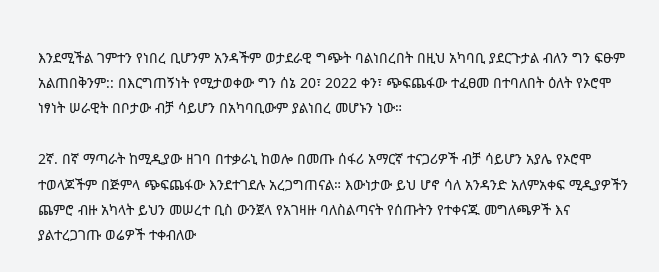እንደሚችል ገምተን የነበረ ቢሆንም አንዳችም ወታደራዊ ግጭት ባልነበረበት በዚህ አካባቢ ያደርጉታል ብለን ግን ፍፁም አልጠበቅንም:: በእርግጠኝነት የሚታወቀው ግን ሰኔ 20፣ 2022 ቀን፣ ጭፍጨፋው ተፈፀመ በተባለበት ዕለት የኦሮሞ ነፃነት ሠራዊት በቦታው ብቻ ሳይሆን በአካባቢውም ያልነበረ መሆኑን ነው።

2ኛ. በኛ ማጣራት ከሚዲያው ዘገባ በተቃራኒ ከወሎ በመጡ ሰፋሪ አማርኛ ተናጋሪዎች ብቻ ሳይሆን አያሌ የኦሮሞ ተወላጆችም በጅምላ ጭፍጨፋው እንደተገደሉ አረጋግጠናል። እውነታው ይህ ሆኖ ሳለ አንዳንድ አለምአቀፍ ሚዲያዎችን ጨምሮ ብዙ አካላት ይህን መሠረተ ቢስ ውንጀላ የአገዛዙ ባለስልጣናት የሰጡትን የተቀናጁ መግለጫዎች እና ያልተረጋገጡ ወሬዎች ተቀብለው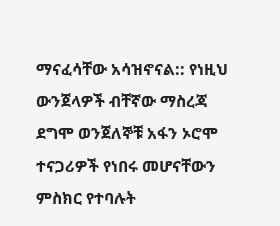ማናፈሳቸው አሳዝኖናል:: የነዚህ ውንጀላዎች ብቸኛው ማስረጃ ደግሞ ወንጀለኞቹ አፋን ኦሮሞ ተናጋሪዎች የነበሩ መሆናቸውን ምስክር የተባሉት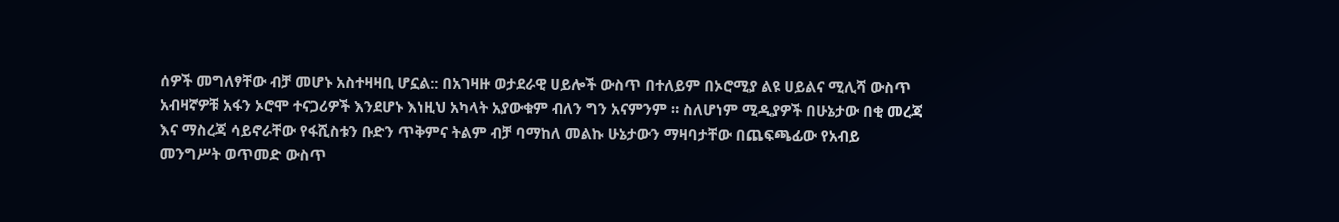ሰዎች መግለፃቸው ብቻ መሆኑ አስተዛዛቢ ሆኗል:: በአገዛዙ ወታደራዊ ሀይሎች ውስጥ በተለይም በኦሮሚያ ልዩ ሀይልና ሚሊሻ ውስጥ አብዛኛዎቹ አፋን ኦሮሞ ተናጋሪዎች እንደሆኑ እነዚህ አካላት አያውቁም ብለን ግን አናምንም ። ስለሆነም ሚዲያዎች በሁኔታው በቂ መረጃ እና ማስረጃ ሳይኖራቸው የፋሺስቱን ቡድን ጥቅምና ትልም ብቻ ባማከለ መልኩ ሁኔታውን ማዛባታቸው በጨፍጫፊው የአብይ መንግሥት ወጥመድ ውስጥ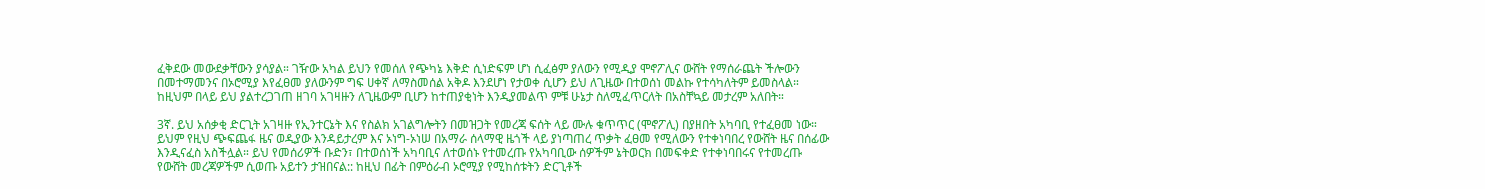ፈቅደው መውደቃቸውን ያሳያል። ገዥው አካል ይህን የመሰለ የጭካኔ እቅድ ሲነድፍም ሆነ ሲፈፅም ያለውን የሚዲያ ሞኖፖሊና ውሸት የማሰራጨት ችሎውን በመተማመንና በኦሮሚያ እየፈፀመ ያለውንም ግፍ ሀቀኛ ለማስመሰል አቅዶ እንደሆነ የታወቀ ሲሆን ይህ ለጊዜው በተወሰነ መልኩ የተሳካለትም ይመስላል። ከዚህም በላይ ይህ ያልተረጋገጠ ዘገባ አገዛዙን ለጊዜውም ቢሆን ከተጠያቂነት እንዲያመልጥ ምቹ ሁኔታ ስለሚፈጥርለት በአስቸኳይ መታረም አለበት።

3ኛ. ይህ አሰቃቂ ድርጊት አገዛዙ የኢንተርኔት እና የስልክ አገልግሎትን በመዝጋት የመረጃ ፍሰት ላይ ሙሉ ቁጥጥር (ሞኖፖሊ) በያዘበት አካባቢ የተፈፀመ ነው። ይህም የዚህ ጭፍጨፋ ዜና ወዲያው እንዳይታረም እና ኦነግ-ኦነሠ በአማራ ሰላማዊ ዜጎች ላይ ያነጣጠረ ጥቃት ፈፀመ የሚለውን የተቀነባበረ የውሸት ዜና በሰፊው እንዲናፈስ አስችሏል። ይህ የመሰሪዎች ቡድን፣ በተወሰነች አካባቢና ለተወሰኑ የተመረጡ የአካባቢው ሰዎችም ኔትወርክ በመፍቀድ የተቀነባበሩና የተመረጡ የውሸት መረጃዎችም ሲወጡ አይተን ታዝበናል:: ከዚህ በፊት በምዕራብ ኦሮሚያ የሚከሰቱትን ድርጊቶች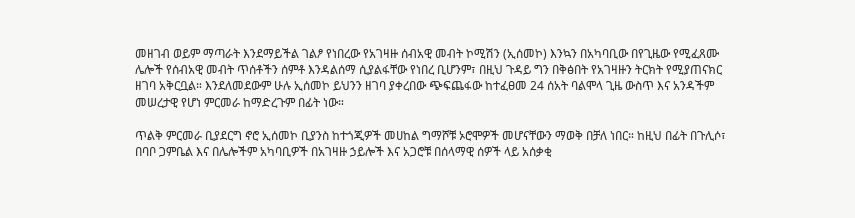መዘገብ ወይም ማጣራት እንደማይችል ገልፆ የነበረው የአገዛዙ ሰብአዊ መብት ኮሚሽን (ኢሰመኮ) እንኳን በአካባቢው በየጊዜው የሚፈጸሙ ሌሎች የሰብአዊ መብት ጥሰቶችን ሰምቶ እንዳልሰማ ሲያልፋቸው የነበረ ቢሆንም፣ በዚህ ጉዳይ ግን በቅፅበት የአገዛዙን ትርክት የሚያጠናክር ዘገባ አቅርቧል። እንደለመደውም ሁሉ ኢሰመኮ ይህንን ዘገባ ያቀረበው ጭፍጨፋው ከተፈፀመ 24 ሰአት ባልሞላ ጊዜ ውስጥ እና አንዳችም መሠረታዊ የሆነ ምርመራ ከማድረጉም በፊት ነው።

ጥልቅ ምርመራ ቢያደርግ ኖሮ ኢሰመኮ ቢያንስ ከተጎጂዎች መሀከል ግማሾቹ ኦሮሞዎች መሆናቸውን ማወቅ በቻለ ነበር። ከዚህ በፊት በጉሊሶ፣ በባቦ ጋምቤል እና በሌሎችም አካባቢዎች በአገዛዙ ኃይሎች እና አጋሮቹ በሰላማዊ ሰዎች ላይ አሰቃቂ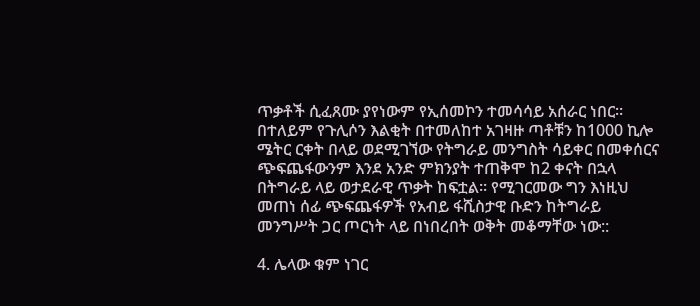ጥቃቶች ሲፈጸሙ ያየነውም የኢሰመኮን ተመሳሳይ አሰራር ነበር። በተለይም የጉሊሶን እልቂት በተመለከተ አገዛዙ ጣቶቹን ከ1000 ኪሎ ሜትር ርቀት በላይ ወደሚገኘው የትግራይ መንግስት ሳይቀር በመቀሰርና ጭፍጨፋውንም እንደ አንድ ምክንያት ተጠቅሞ ከ2 ቀናት በኋላ በትግራይ ላይ ወታደራዊ ጥቃት ከፍቷል። የሚገርመው ግን እነዚህ መጠነ ሰፊ ጭፍጨፋዎች የአብይ ፋሺስታዊ ቡድን ከትግራይ መንግሥት ጋር ጦርነት ላይ በነበረበት ወቅት መቆማቸው ነው::

4. ሌላው ቁም ነገር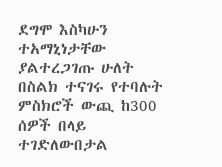ደግሞ እስካሁን ተአማኒነታቸው ያልተረጋገጡ ሁለት በስልክ ተናገሩ የተባሉት ምስክሮች ውጪ ከ300 ሰዎች በላይ ተገድለውበታል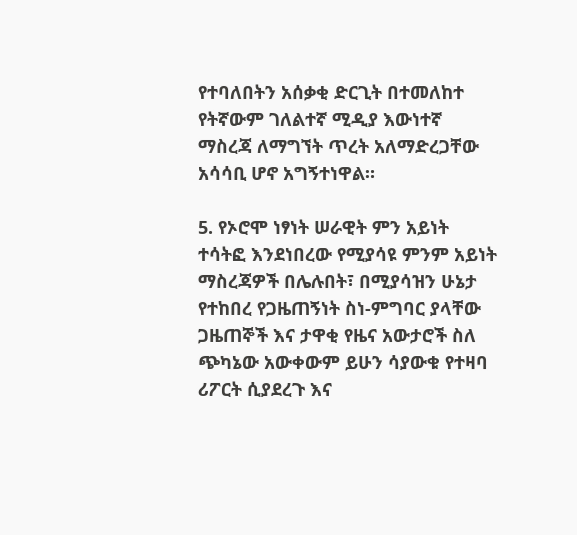የተባለበትን አሰቃቂ ድርጊት በተመለከተ የትኛውም ገለልተኛ ሚዲያ እውነተኛ ማስረጃ ለማግኘት ጥረት አለማድረጋቸው አሳሳቢ ሆኖ አግኝተነዋል።

5. የኦሮሞ ነፃነት ሠራዊት ምን አይነት ተሳትፎ እንደነበረው የሚያሳዩ ምንም አይነት ማስረጃዎች በሌሉበት፣ በሚያሳዝን ሁኔታ የተከበረ የጋዜጠኝነት ስነ-ምግባር ያላቸው ጋዜጠኞች እና ታዋቂ የዜና አውታሮች ስለ ጭካኔው አውቀውም ይሁን ሳያውቁ የተዛባ ሪፖርት ሲያደረጉ እና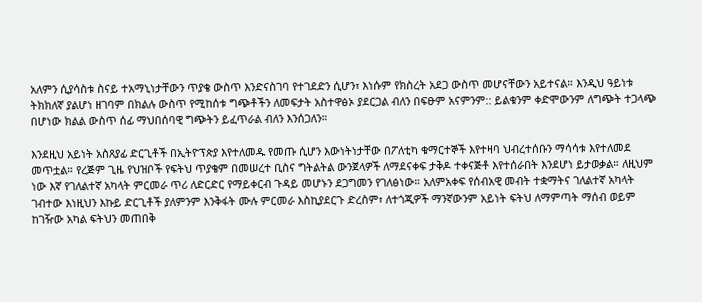አለምን ሲያሳስቱ ስናይ ተአማኒነታቸውን ጥያቄ ውስጥ እንድናስገባ የተገደድን ሲሆን፣ እነሱም የክስረት አደጋ ውስጥ መሆናቸውን አይተናል። እንዲህ ዓይነቱ ትክክለኛ ያልሆነ ዘገባም በክልሉ ውስጥ የሚከሰቱ ግጭቶችን ለመፍታት አስተዋፅኦ ያደርጋል ብለን በፍፁም አናምንም:: ይልቁንም ቀድሞውንም ለግጭት ተጋላጭ በሆነው ክልል ውስጥ ሰፊ ማህበሰባዊ ግጭትን ይፈጥራል ብለን እንሰጋለን።

እንደዚህ አይነት አስጸያፊ ድርጊቶች በኢትዮፕጵያ እየተለመዱ የመጡ ሲሆን እውነትነታቸው በፖለቲካ ቁማርተኞች እየተዛባ ህብረተሰቡን ማሳሳቱ እየተለመደ መጥቷል። የረጅም ጊዜ የህዝቦች የፍትህ ጥያቄም በመሠረተ ቢስና ግትልትል ውንጀላዎች ለማደናቀፍ ታቅዶ ተቀናጅቶ እየተሰራበት እንደሆነ ይታወቃል። ለዚህም ነው እኛ የገለልተኛ አካላት ምርመራ ጥሪ ለድርድር የማይቀርብ ጉዳይ መሆኑን ደጋግመን የገለፅነው። አለምአቀፍ የሰብአዊ መብት ተቋማትና ገለልተኛ አካላት ገብተው እነዚህን እኩይ ድርጊቶች ያለምንም እንቅፋት ሙሉ ምርመራ እስኪያደርጉ ድረስም፣ ለተጎጂዎች ማንኛውንም አይነት ፍትህ ለማምጣት ማሰብ ወይም ከገዥው አካል ፍትህን መጠበቅ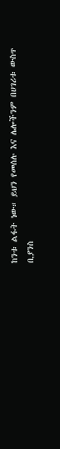ከንቱ ልፋት ነው። ይህን የመሰሉ እና ሌሎችንም በሀገሪቱ ውስጥ ቢያንስ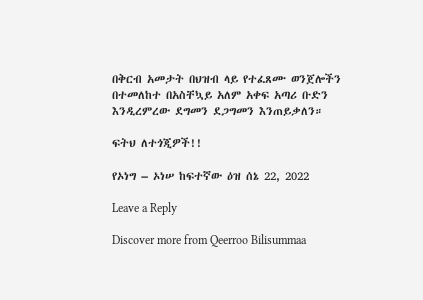በቅርብ አመታት በህዝብ ላይ የተፈጸሙ ወንጀሎችን በተመለከተ በአስቸኳይ አለም አቀፍ አጣሪ ቡድን እንዲረምረው ደግመን ደጋግመን እንጠይቃለን።

ፍትህ ለተጎጂዎች!!

የኦነግ – ኦነሠ ከፍተኛው ዕዝ ሰኔ 22, 2022

Leave a Reply

Discover more from Qeerroo Bilisummaa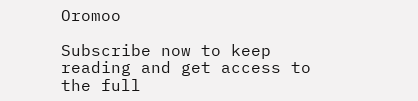Oromoo

Subscribe now to keep reading and get access to the full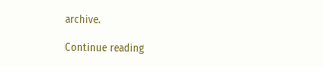archive.

Continue reading